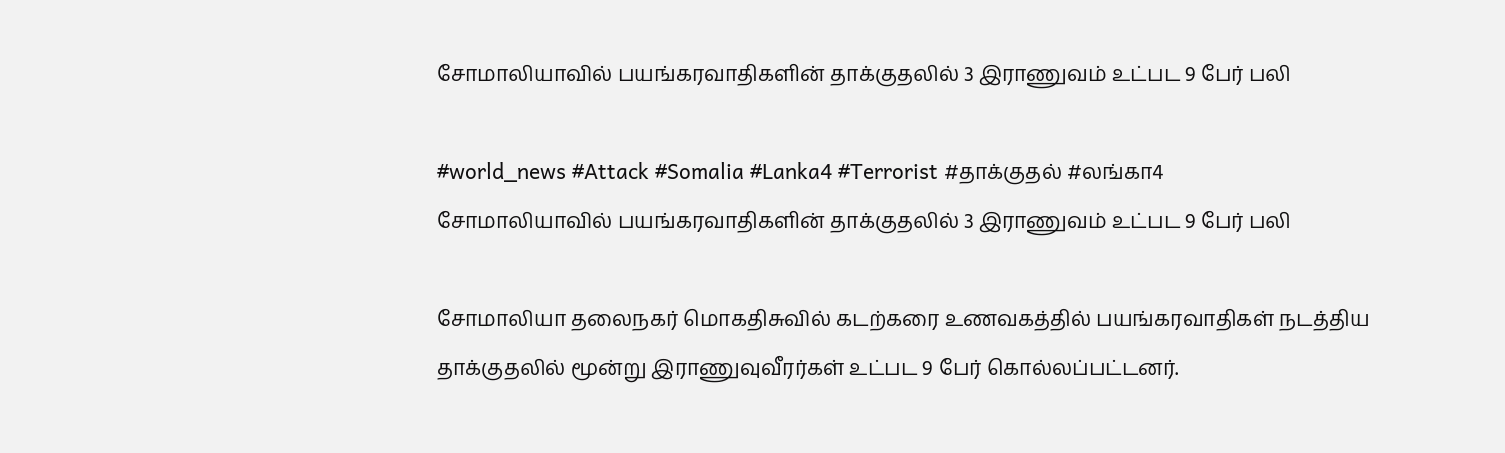சோமாலியாவில் பயங்கரவாதிகளின் தாக்குதலில் 3 இராணுவம் உட்பட 9 பேர் பலி

#world_news #Attack #Somalia #Lanka4 #Terrorist #தாக்குதல் #லங்கா4
சோமாலியாவில் பயங்கரவாதிகளின் தாக்குதலில் 3 இராணுவம் உட்பட 9 பேர் பலி

சோமாலியா தலைநகர் மொகதிசுவில் கடற்கரை உணவகத்தில் பயங்கரவாதிகள் நடத்திய தாக்குதலில் மூன்று இராணுவுவீரர்கள் உட்பட 9 பேர் கொல்லப்பட்டனர்.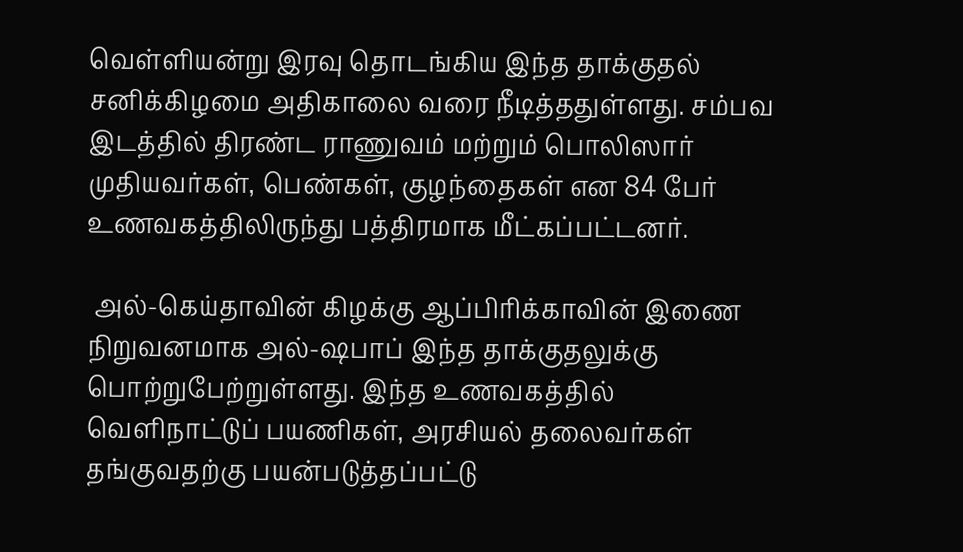வெள்ளியன்று இரவு தொடங்கிய இந்த தாக்குதல் சனிக்கிழமை அதிகாலை வரை நீடித்ததுள்ளது. சம்பவ இடத்தில் திரண்ட ராணுவம் மற்றும் பொலிஸார் முதியவர்கள், பெண்கள், குழந்தைகள் என 84 பேர் உணவகத்திலிருந்து பத்திரமாக மீட்கப்பட்டனர்.

 அல்-கெய்தாவின் கிழக்கு ஆப்பிரிக்காவின் இணை நிறுவனமாக அல்-ஷபாப் இந்த தாக்குதலுக்கு பொற்றுபேற்றுள்ளது. இந்த உணவகத்தில் வெளிநாட்டுப் பயணிகள், அரசியல் தலைவர்கள் தங்குவதற்கு பயன்படுத்தப்பட்டு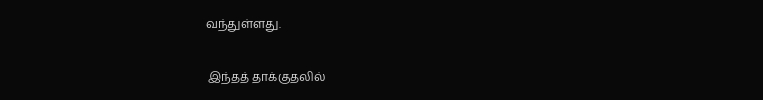வந்துள்ளது.

 இந்தத் தாக்குதலில்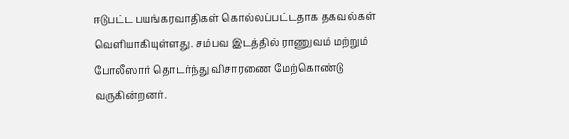ஈடுபட்ட பயங்கரவாதிகள் கொல்லப்பட்டதாக தகவல்கள் வெளியாகியுள்ளது. சம்பவ இடத்தில் ராணுவம் மற்றும் போலீஸார் தொடர்ந்து விசாரணை மேற்கொண்டு வருகின்றனர்.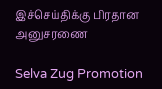இச்செய்திக்கு பிரதான அனுசரணை

Selva Zug Promotion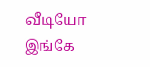வீடியோ இங்கே